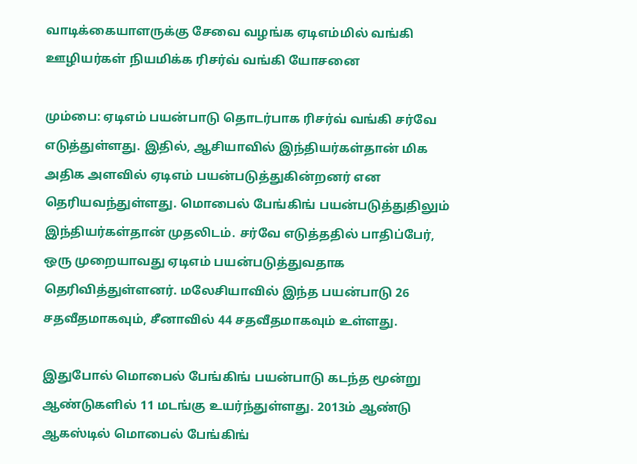வாடிக்கையாளருக்கு சேவை வழங்க ஏடிஎம்மில் வங்கி ஊழியர்கள் நியமிக்க ரிசர்வ் வங்கி யோசனை

மும்பை: ஏடிஎம் பயன்பாடு தொடர்பாக ரிசர்வ் வங்கி சர்வே எடுத்துள்ளது. இதில், ஆசியாவில் இந்தியர்கள்தான் மிக அதிக அளவில் ஏடிஎம் பயன்படுத்துகின்றனர் என தெரியவந்துள்ளது. மொபைல் பேங்கிங் பயன்படுத்துதிலும் இந்தியர்கள்தான் முதலிடம். சர்வே எடுத்ததில் பாதிப்பேர், ஒரு முறையாவது ஏடிஎம் பயன்படுத்துவதாக தெரிவித்துள்ளனர். மலேசியாவில் இந்த பயன்பாடு 26 சதவீதமாகவும், சீனாவில் 44 சதவீதமாகவும் உள்ளது.

இதுபோல் மொபைல் பேங்கிங் பயன்பாடு கடந்த மூன்று ஆண்டுகளில் 11 மடங்கு உயர்ந்துள்ளது. 2013ம் ஆண்டு ஆகஸ்டில் மொபைல் பேங்கிங்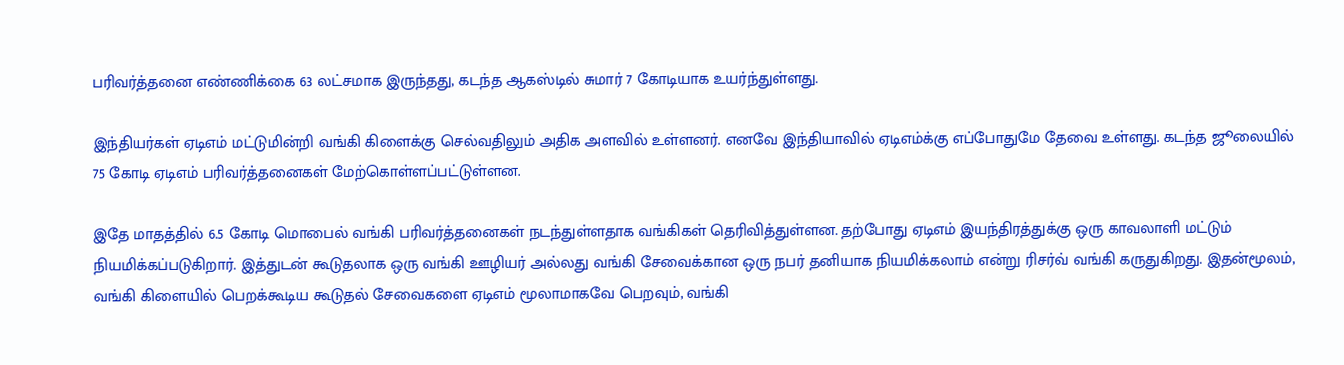பரிவர்த்தனை எண்ணிக்கை 63 லட்சமாக இருந்தது, கடந்த ஆகஸ்டில் சுமார் 7 கோடியாக உயர்ந்துள்ளது.

இந்தியர்கள் ஏடிஎம் மட்டுமின்றி வங்கி கிளைக்கு செல்வதிலும் அதிக அளவில் உள்ளனர். எனவே இந்தியாவில் ஏடிஎம்க்கு எப்போதுமே தேவை உள்ளது. கடந்த ஜூலையில் 75 கோடி ஏடிஎம் பரிவர்த்தனைகள் மேற்கொள்ளப்பட்டுள்ளன.

இதே மாதத்தில் 6.5 கோடி மொபைல் வங்கி பரிவர்த்தனைகள் நடந்துள்ளதாக வங்கிகள் தெரிவித்துள்ளன. தற்போது ஏடிஎம் இயந்திரத்துக்கு ஒரு காவலாளி மட்டும் நியமிக்கப்படுகிறார். இத்துடன் கூடுதலாக ஒரு வங்கி ஊழியர் அல்லது வங்கி சேவைக்கான ஒரு நபர் தனியாக நியமிக்கலாம் என்று ரிசர்வ் வங்கி கருதுகிறது. இதன்மூலம், வங்கி கிளையில் பெறக்கூடிய கூடுதல் சேவைகளை ஏடிஎம் மூலாமாகவே பெறவும், வங்கி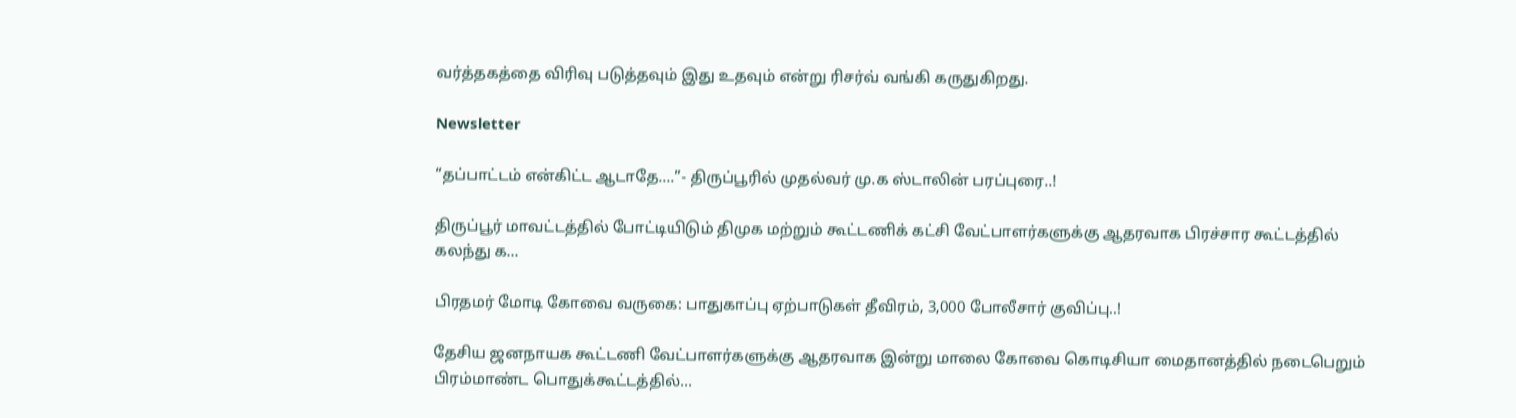வர்த்தகத்தை விரிவு படுத்தவும் இது உதவும் என்று ரிசர்வ் வங்கி கருதுகிறது.

Newsletter

“தப்பாட்டம் என்கிட்ட ஆடாதே….”- திருப்பூரில் முதல்வர் மு.க ஸ்டாலின் பரப்புரை..!

திருப்பூர் மாவட்டத்தில் போட்டியிடும் திமுக மற்றும் கூட்டணிக் கட்சி வேட்பாளர்களுக்கு ஆதரவாக பிரச்சார கூட்டத்தில் கலந்து க...

பிரதமர் மோடி கோவை வருகை: பாதுகாப்பு ஏற்பாடுகள் தீவிரம், 3,000 போலீசார் குவிப்பு..!

தேசிய ஜனநாயக கூட்டணி வேட்பாளர்களுக்கு ஆதரவாக இன்று மாலை கோவை கொடிசியா மைதானத்தில் நடைபெறும் பிரம்மாண்ட பொதுக்கூட்டத்தில்...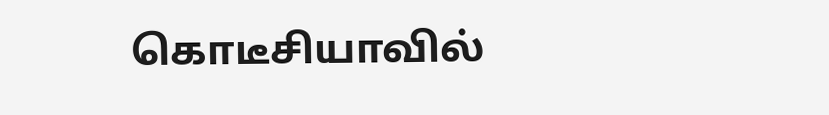கொடீசியாவில்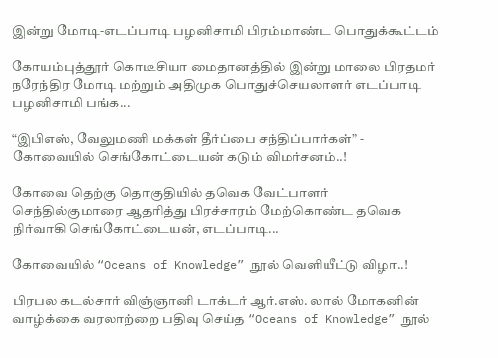இன்று மோடி-எடப்பாடி பழனிசாமி பிரம்மாண்ட பொதுக்கூட்டம்

கோயம்புத்தூர் கொடீசியா மைதானத்தில் இன்று மாலை பிரதமர் நரேந்திர மோடி மற்றும் அதிமுக பொதுச்செயலாளர் எடப்பாடி பழனிசாமி பங்க...

“இபிஎஸ், வேலுமணி மக்கள் தீர்ப்பை சந்திப்பார்கள்” - கோவையில் செங்கோட்டையன் கடும் விமர்சனம்..!

கோவை தெற்கு தொகுதியில் தவெக வேட்பாளர் செந்தில்குமாரை ஆதரித்து பிரச்சாரம் மேற்கொண்ட தவெக நிர்வாகி செங்கோட்டையன், எடப்பாடி...

கோவையில் “Oceans of Knowledge” நூல் வெளியீட்டு விழா..!

பிரபல கடல்சார் விஞ்ஞானி டாக்டர் ஆர்.எஸ். லால் மோகனின் வாழ்க்கை வரலாற்றை பதிவு செய்த “Oceans of Knowledge” நூல்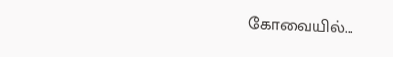கோவையில்...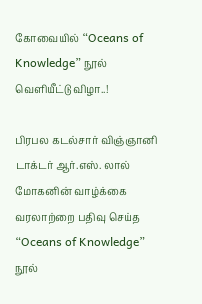கோவையில் “Oceans of Knowledge” நூல் வெளியீட்டு விழா..!

பிரபல கடல்சார் விஞ்ஞானி டாக்டர் ஆர்.எஸ். லால் மோகனின் வாழ்க்கை வரலாற்றை பதிவு செய்த “Oceans of Knowledge” நூல்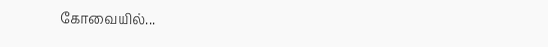கோவையில்...